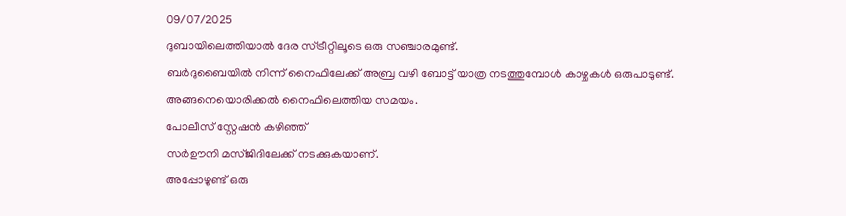09/07/2025
ദുബായിലെത്തിയാൽ ദേര സ്ട്രീറ്റിലൂടെ ഒരു സഞ്ചാരമുണ്ട്.
ബർദുബൈയിൽ നിന്ന് നൈഫിലേക്ക് അബ്ര വഴി ബോട്ട് യാത്ര നടത്തുമ്പോൾ കാഴ്ചകൾ ഒരുപാടുണ്ട്.
അങ്ങനെയൊരിക്കൽ നൈഫിലെത്തിയ സമയം.
പോലീസ് സ്റ്റേഷൻ കഴിഞ്ഞ്
സർഊനി മസ്ജിദിലേക്ക് നടക്കുകയാണ്.
അപ്പോഴുണ്ട് ഒരു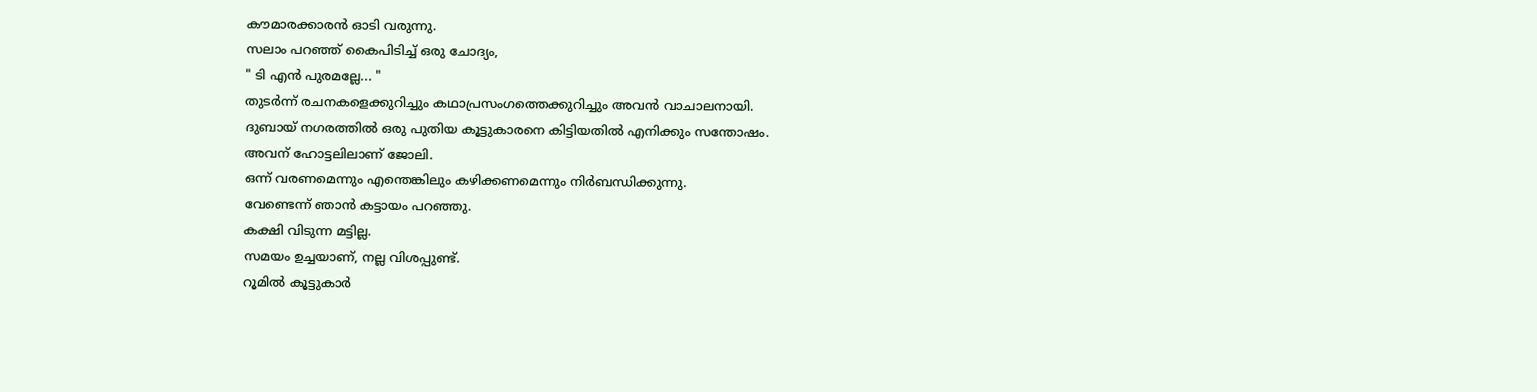കൗമാരക്കാരൻ ഓടി വരുന്നു.
സലാം പറഞ്ഞ് കൈപിടിച്ച് ഒരു ചോദ്യം,
" ടി എൻ പുരമല്ലേ... "
തുടർന്ന് രചനകളെക്കുറിച്ചും കഥാപ്രസംഗത്തെക്കുറിച്ചും അവൻ വാചാലനായി.
ദുബായ് നഗരത്തിൽ ഒരു പുതിയ കൂട്ടുകാരനെ കിട്ടിയതിൽ എനിക്കും സന്തോഷം.
അവന് ഹോട്ടലിലാണ് ജോലി.
ഒന്ന് വരണമെന്നും എന്തെങ്കിലും കഴിക്കണമെന്നും നിർബന്ധിക്കുന്നു.
വേണ്ടെന്ന് ഞാൻ കട്ടായം പറഞ്ഞു.
കക്ഷി വിടുന്ന മട്ടില്ല.
സമയം ഉച്ചയാണ്, നല്ല വിശപ്പുണ്ട്.
റൂമിൽ കൂട്ടുകാർ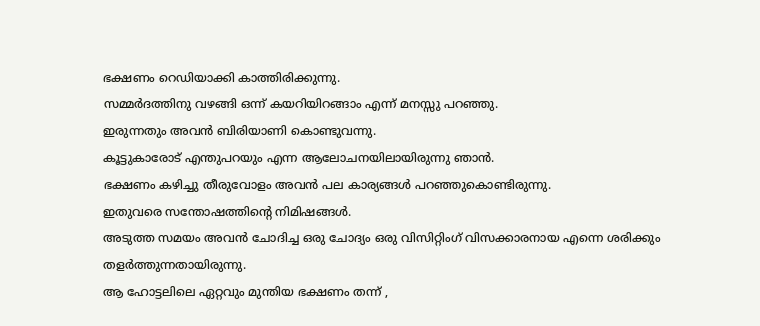ഭക്ഷണം റെഡിയാക്കി കാത്തിരിക്കുന്നു.
സമ്മർദത്തിനു വഴങ്ങി ഒന്ന് കയറിയിറങ്ങാം എന്ന് മനസ്സു പറഞ്ഞു.
ഇരുന്നതും അവൻ ബിരിയാണി കൊണ്ടുവന്നു.
കൂട്ടുകാരോട് എന്തുപറയും എന്ന ആലോചനയിലായിരുന്നു ഞാൻ.
ഭക്ഷണം കഴിച്ചു തീരുവോളം അവൻ പല കാര്യങ്ങൾ പറഞ്ഞുകൊണ്ടിരുന്നു.
ഇതുവരെ സന്തോഷത്തിന്റെ നിമിഷങ്ങൾ.
അടുത്ത സമയം അവൻ ചോദിച്ച ഒരു ചോദ്യം ഒരു വിസിറ്റിംഗ് വിസക്കാരനായ എന്നെ ശരിക്കും തളർത്തുന്നതായിരുന്നു.
ആ ഹോട്ടലിലെ ഏറ്റവും മുന്തിയ ഭക്ഷണം തന്ന് ,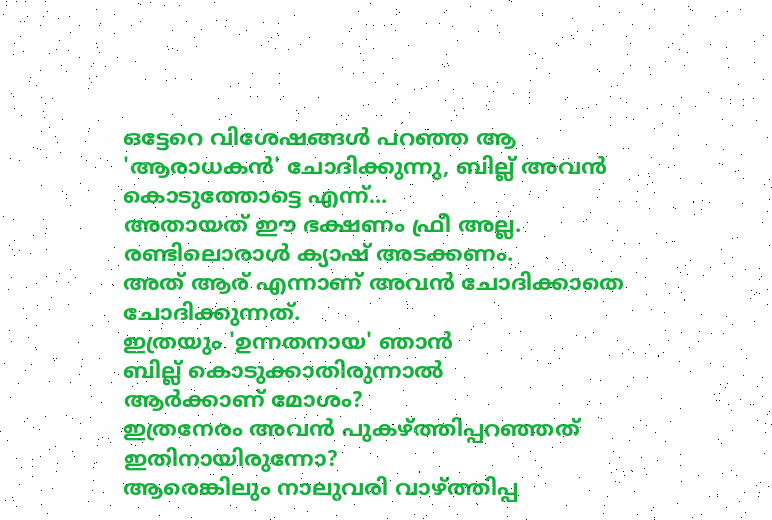ഒട്ടേറെ വിശേഷങ്ങൾ പറഞ്ഞ ആ 'ആരാധകൻ' ചോദിക്കുന്നു, ബില്ല് അവൻ കൊടുത്തോട്ടെ എന്ന്...
അതായത് ഈ ഭക്ഷണം ഫ്രീ അല്ല.
രണ്ടിലൊരാൾ ക്യാഷ് അടക്കണം.
അത് ആര് എന്നാണ് അവൻ ചോദിക്കാതെ ചോദിക്കുന്നത്.
ഇത്രയും 'ഉന്നതനായ' ഞാൻ
ബില്ല് കൊടുക്കാതിരുന്നാൽ
ആർക്കാണ് മോശം?
ഇത്രനേരം അവൻ പുകഴ്ത്തിപ്പറഞ്ഞത് ഇതിനായിരുന്നോ?
ആരെങ്കിലും നാലുവരി വാഴ്ത്തിപ്പ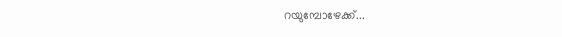റയുമ്പോഴേക്ക്...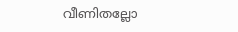വീണിതല്ലോ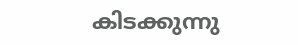കിടക്കുന്നു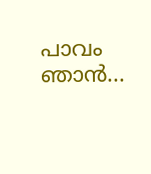പാവം ഞാൻ...